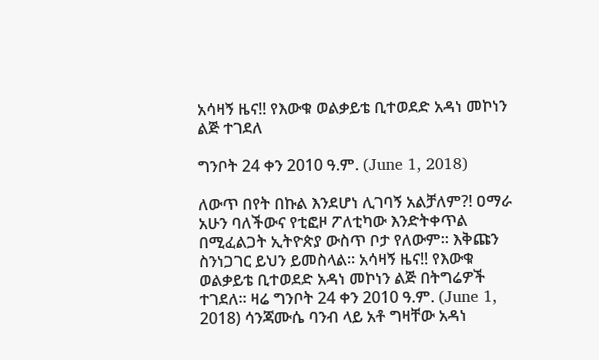አሳዛኝ ዜና!! የእውቁ ወልቃይቴ ቢተወደድ አዳነ መኮነን ልጅ ተገደለ

ግንቦት 24 ቀን 2010 ዓ.ም. (June 1, 2018)

ለውጥ በየት በኩል እንደሆነ ሊገባኝ አልቻለም?! ዐማራ አሁን ባለችውና የቲፎዞ ፖለቲካው እንድትቀጥል በሚፈልጋት ኢትዮጵያ ውስጥ ቦታ የለውም። እቅጩን ስንነጋገር ይህን ይመስላል። አሳዛኝ ዜና!! የእውቁ ወልቃይቴ ቢተወደድ አዳነ መኮነን ልጅ በትግሬዎች ተገደለ፡፡ ዛሬ ግንቦት 24 ቀን 2010 ዓ.ም. (June 1, 2018) ሳንጃሙሴ ባንብ ላይ አቶ ግዛቸው አዳነ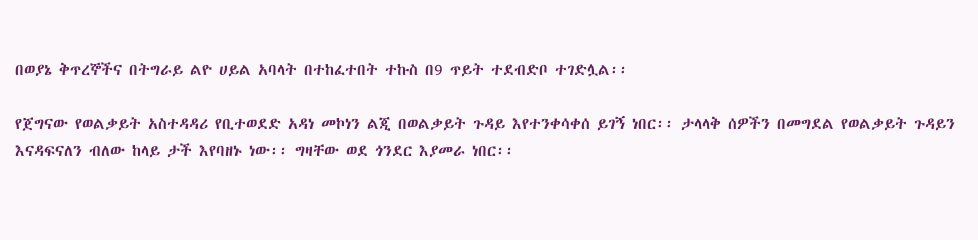በወያኔ ቅጥረኞችና በትግራይ ልዮ ሀይል አባላት በተከፈተበት ተኩስ በ9 ጥይት ተደብድቦ ተገድሏል፡፡

የጀግናው የወልቃይት አስተዳዳሪ የቢተወደድ አዳነ መኮነን ልጂ በወልቃይት ጉዳይ እየተንቀሳቀሰ ይገኝ ነበር፡፡ ታላላቅ ሰዎችን በመግደል የወልቃይት ጉዳይን እናዳፍናለን ብለው ከላይ ታች እየባዘኑ ነው፡፡ ግዛቸው ወደ ጎንደር እያመራ ነበር፡፡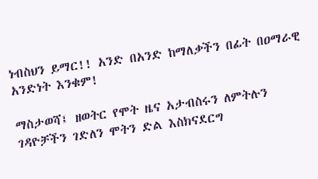ነብስህን ይማር!! አንድ በአንድ ከማለቃችን በፊት በዐማራዊ አንድነት እንቁም!

ማስታወሻ፤ ዘወትር የሞት ዜና አታብስሩን ለምትሉን ገዳዮቻችን ገድለን ሞትን ድል እስክናደርግ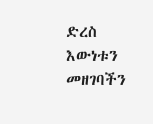ድረስ እውነቱን መዘገባችን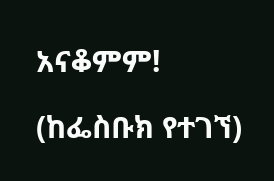አናቆምም!

(ከፌስቡክ የተገኘ)